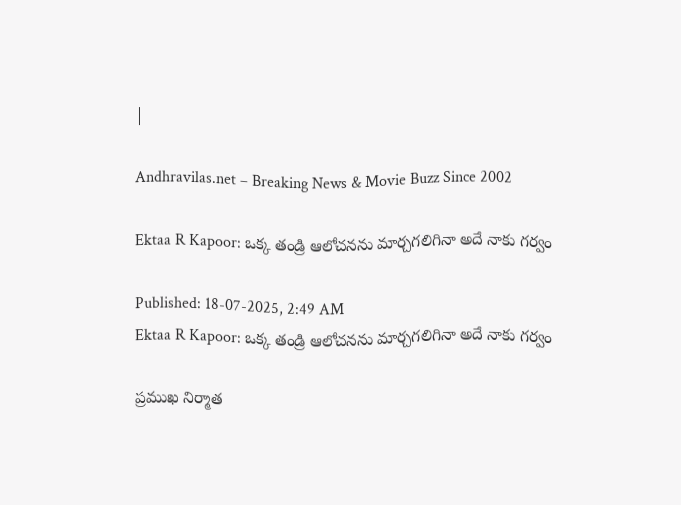|

Andhravilas.net – Breaking News & Movie Buzz Since 2002

Ektaa R Kapoor: ఒక్క తండ్రి ఆలోచనను మార్చగలిగినా అదే నాకు గర్వం

Published: 18-07-2025, 2:49 AM
Ektaa R Kapoor: ఒక్క తండ్రి ఆలోచనను మార్చగలిగినా అదే నాకు గర్వం

ప్రముఖ నిర్మాత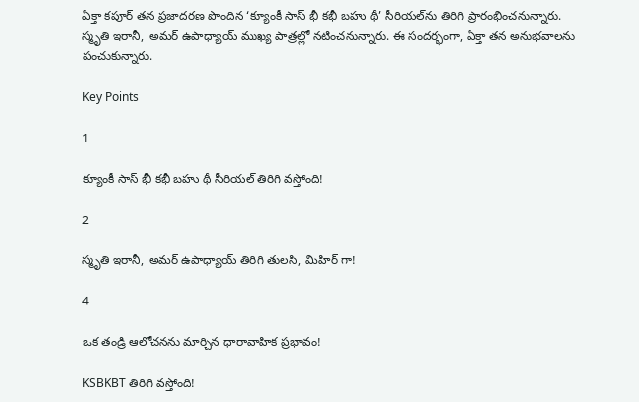ఏక్తా కపూర్ తన ప్రజాదరణ పొందిన ‘క్యూంకీ సాస్ భీ కభీ బహు థీ’ సీరియల్‌ను తిరిగి ప్రారంభించనున్నారు. స్మృతి ఇరానీ, అమర్ ఉపాధ్యాయ్ ముఖ్య పాత్రల్లో నటించనున్నారు. ఈ సందర్భంగా, ఏక్తా తన అనుభవాలను పంచుకున్నారు.

Key Points

1

క్యూంకీ సాస్ భీ కభీ బహు థీ సీరియల్ తిరిగి వస్తోంది!

2

స్మృతి ఇరానీ, అమర్ ఉపాధ్యాయ్ తిరిగి తులసి, మిహిర్ గా!

4

ఒక తండ్రి ఆలోచనను మార్చిన ధారావాహిక ప్రభావం!

KSBKBT తిరిగి వస్తోంది!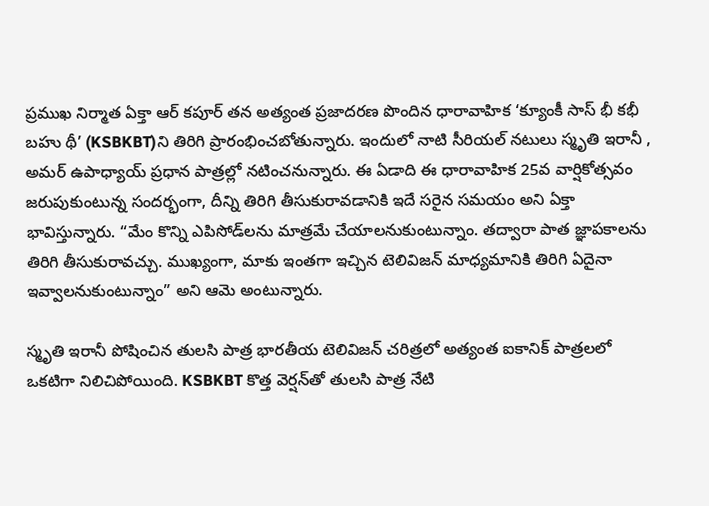ప్రముఖ నిర్మాత ఏక్తా ఆర్ కపూర్ తన అత్యంత ప్రజాదరణ పొందిన ధారావాహిక ‘క్యూంకీ సాస్ భీ కభీ బహు థీ’ (KSBKBT)ని తిరిగి ప్రారంభించబోతున్నారు. ఇందులో నాటి సీరియల్ నటులు స్మృతి ఇరానీ , అమర్ ఉపాధ్యాయ్ ప్రధాన పాత్రల్లో నటించనున్నారు. ఈ ఏడాది ఈ ధారావాహిక 25వ వార్షికోత్సవం జరుపుకుంటున్న సందర్భంగా, దీన్ని తిరిగి తీసుకురావడానికి ఇదే సరైన సమయం అని ఏక్తా భావిస్తున్నారు. “మేం కొన్ని ఎపిసోడ్‌లను మాత్రమే చేయాలనుకుంటున్నాం. తద్వారా పాత జ్ఞాపకాలను తిరిగి తీసుకురావచ్చు. ముఖ్యంగా, మాకు ఇంతగా ఇచ్చిన టెలివిజన్ మాధ్యమానికి తిరిగి ఏదైనా ఇవ్వాలనుకుంటున్నాం” అని ఆమె అంటున్నారు.

స్మృతి ఇరానీ పోషించిన తులసి పాత్ర భారతీయ టెలివిజన్ చరిత్రలో అత్యంత ఐకానిక్ పాత్రలలో ఒకటిగా నిలిచిపోయింది. KSBKBT కొత్త వెర్షన్‌తో తులసి పాత్ర నేటి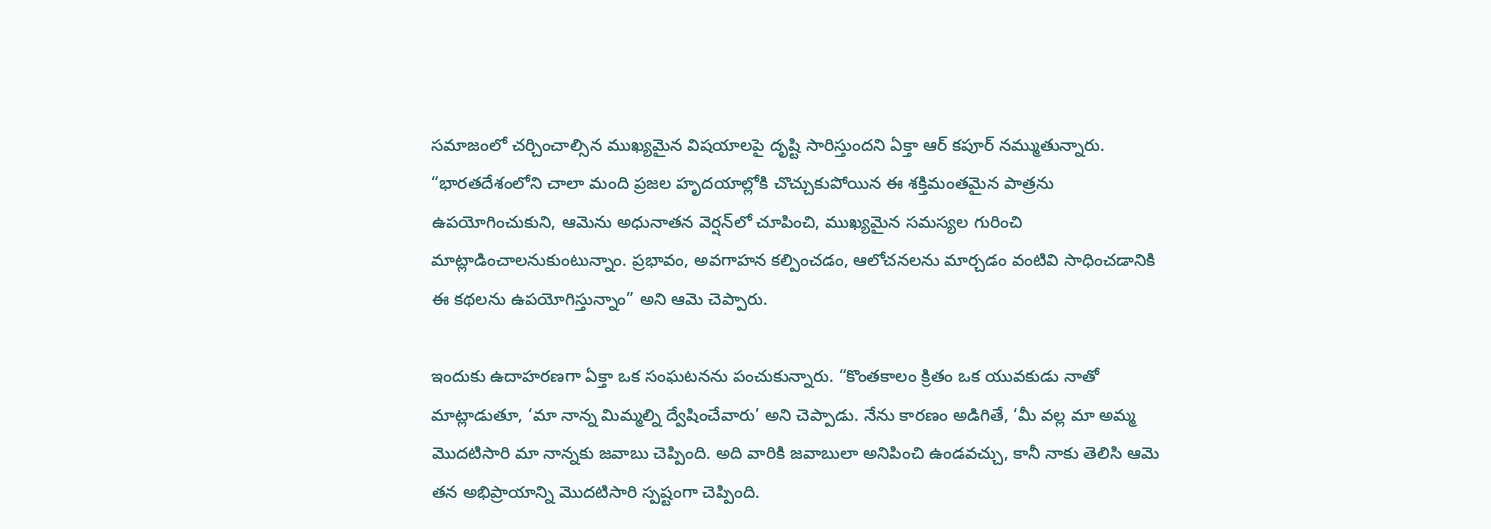సమాజంలో చర్చించాల్సిన ముఖ్యమైన విషయాలపై దృష్టి సారిస్తుందని ఏక్తా ఆర్ కపూర్ నమ్ముతున్నారు. “భారతదేశంలోని చాలా మంది ప్రజల హృదయాల్లోకి చొచ్చుకుపోయిన ఈ శక్తిమంతమైన పాత్రను ఉపయోగించుకుని, ఆమెను అధునాతన వెర్షన్‌లో చూపించి, ముఖ్యమైన సమస్యల గురించి మాట్లాడించాలనుకుంటున్నాం. ప్రభావం, అవగాహన కల్పించడం, ఆలోచనలను మార్చడం వంటివి సాధించడానికి ఈ కథలను ఉపయోగిస్తున్నాం” అని ఆమె చెప్పారు.

ఇందుకు ఉదాహరణగా ఏక్తా ఒక సంఘటనను పంచుకున్నారు. “కొంతకాలం క్రితం ఒక యువకుడు నాతో మాట్లాడుతూ, ‘మా నాన్న మిమ్మల్ని ద్వేషించేవారు’ అని చెప్పాడు. నేను కారణం అడిగితే, ‘మీ వల్ల మా అమ్మ మొదటిసారి మా నాన్నకు జవాబు చెప్పింది. అది వారికి జవాబులా అనిపించి ఉండవచ్చు, కానీ నాకు తెలిసి ఆమె తన అభిప్రాయాన్ని మొదటిసారి స్పష్టంగా చెప్పింది.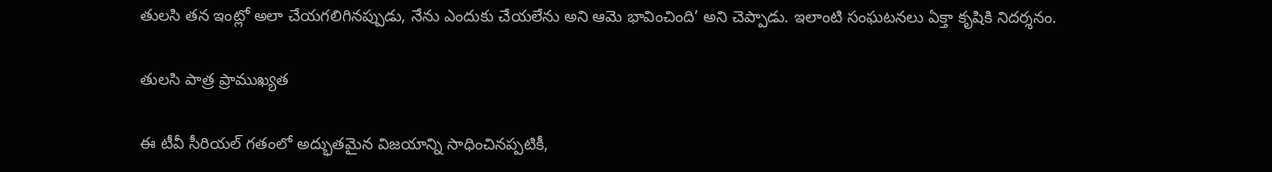తులసి తన ఇంట్లో అలా చేయగలిగినప్పుడు, నేను ఎందుకు చేయలేను అని ఆమె భావించింది’ అని చెప్పాడు. ఇలాంటి సంఘటనలు ఏక్తా కృషికి నిదర్శనం.

తులసి పాత్ర ప్రాముఖ్యత

ఈ టీవీ సీరియల్ గతంలో అద్భుతమైన విజయాన్ని సాధించినప్పటికీ,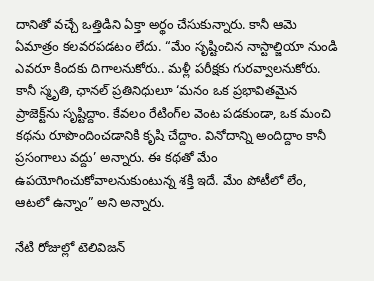దానితో వచ్చే ఒత్తిడిని ఏక్తా అర్థం చేసుకున్నారు. కానీ ఆమె ఏమాత్రం కలవరపడటం లేదు. “మేం సృష్టించిన నాస్టాల్జియా నుండి ఎవరూ కిందకు దిగాలనుకోరు.. మళ్లీ పరీక్షకు గురవ్వాలనుకోరు. కానీ స్మృతి, ఛానల్ ప్రతినిధులూ ‘మనం ఒక ప్రభావితమైన ప్రాజెక్ట్‌ను సృష్టిద్దాం. కేవలం రేటింగ్‌ల వెంట పడకుండా, ఒక మంచి కథను రూపొందించడానికి కృషి చేద్దాం. వినోదాన్ని అందిద్దాం కానీ ప్రసంగాలు వద్దు’ అన్నారు. ఈ కథతో మేం ఉపయోగించుకోవాలనుకుంటున్న శక్తి ఇదే. మేం పోటీలో లేం, ఆటలో ఉన్నాం” అని అన్నారు.

నేటి రోజుల్లో టెలివిజన్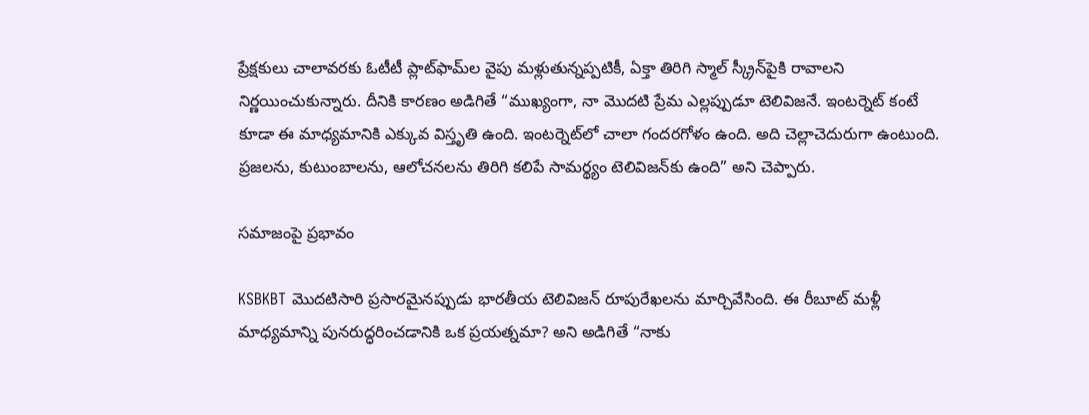ప్రేక్షకులు చాలావరకు ఓటీటీ ప్లాట్‌ఫామ్‌ల వైపు మళ్లుతున్నప్పటికీ, ఏక్తా తిరిగి స్మాల్ స్క్రీన్‌పైకి రావాలని నిర్ణయించుకున్నారు. దీనికి కారణం అడిగితే “ముఖ్యంగా, నా మొదటి ప్రేమ ఎల్లప్పుడూ టెలివిజనే. ఇంటర్నెట్ కంటే కూడా ఈ మాధ్యమానికి ఎక్కువ విస్తృతి ఉంది. ఇంటర్నెట్‌లో చాలా గందరగోళం ఉంది. అది చెల్లాచెదురుగా ఉంటుంది. ప్రజలను, కుటుంబాలను, ఆలోచనలను తిరిగి కలిపే సామర్థ్యం టెలివిజన్‌కు ఉంది” అని చెప్పారు.

సమాజంపై ప్రభావం

KSBKBT మొదటిసారి ప్రసారమైనప్పుడు భారతీయ టెలివిజన్ రూపురేఖలను మార్చివేసింది. ఈ రీబూట్ మళ్లీ మాధ్యమాన్ని పునరుద్ధరించడానికి ఒక ప్రయత్నమా? అని అడిగితే “నాకు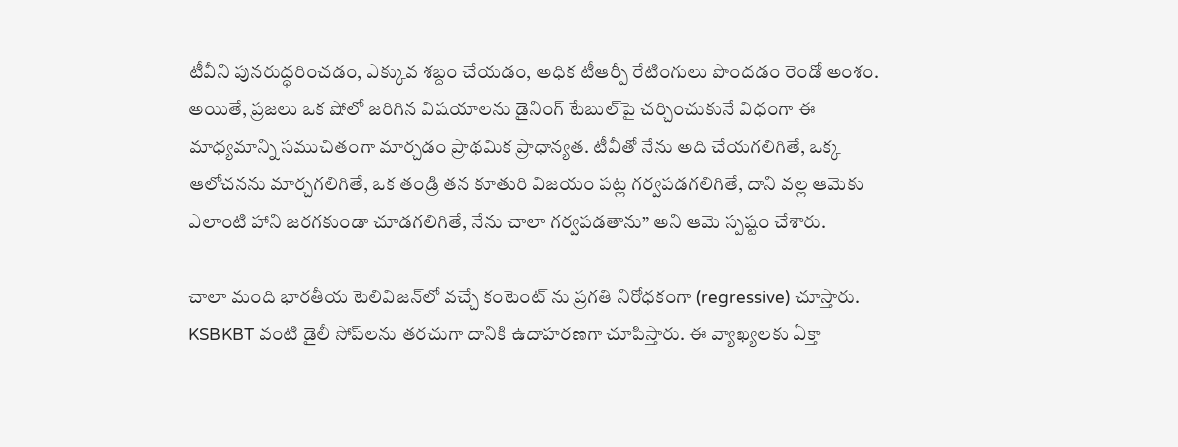టీవీని పునరుద్ధరించడం, ఎక్కువ శబ్దం చేయడం, అధిక టీఆర్పీ రేటింగులు పొందడం రెండో అంశం. అయితే, ప్రజలు ఒక షోలో జరిగిన విషయాలను డైనింగ్ టేబుల్‌పై చర్చించుకునే విధంగా ఈ మాధ్యమాన్ని సముచితంగా మార్చడం ప్రాథమిక ప్రాధాన్యత. టీవీతో నేను అది చేయగలిగితే, ఒక్క ఆలోచనను మార్చగలిగితే, ఒక తండ్రి తన కూతురి విజయం పట్ల గర్వపడగలిగితే, దాని వల్ల ఆమెకు ఎలాంటి హాని జరగకుండా చూడగలిగితే, నేను చాలా గర్వపడతాను” అని ఆమె స్పష్టం చేశారు.

చాలా మంది భారతీయ టెలివిజన్‌లో వచ్చే కంటెంట్‌ ను ప్రగతి నిరోధకంగా (regressive) చూస్తారు. KSBKBT వంటి డైలీ సోప్‌లను తరచుగా దానికి ఉదాహరణగా చూపిస్తారు. ఈ వ్యాఖ్యలకు ఏక్తా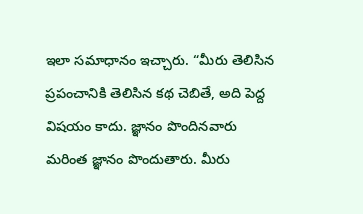ఇలా సమాధానం ఇచ్చారు. “మీరు తెలిసిన ప్రపంచానికి తెలిసిన కథ చెబితే, అది పెద్ద విషయం కాదు. జ్ఞానం పొందినవారు మరింత జ్ఞానం పొందుతారు. మీరు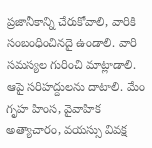ప్రజానీకాన్ని చేరుకోవాలి, వారికి సంబంధించినదై ఉండాలి. వారి సమస్యల గురించి మాట్లాడాలి. ఆపై సరిహద్దులను దాటాలి. మేం గృహ హింస, వైవాహిక అత్యాచారం, వయస్సు వివక్ష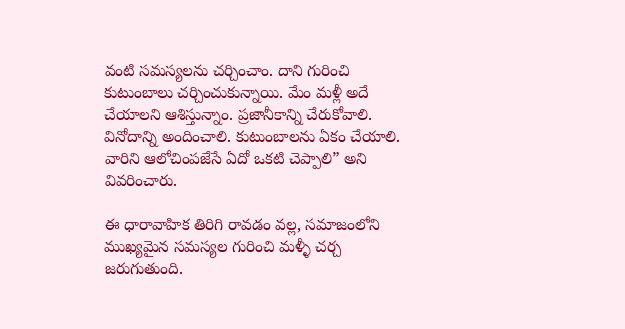వంటి సమస్యలను చర్చించాం. దాని గురించి కుటుంబాలు చర్చించుకున్నాయి. మేం మళ్లీ అదే చేయాలని ఆశిస్తున్నాం. ప్రజానీకాన్ని చేరుకోవాలి. వినోదాన్ని అందించాలి. కుటుంబాలను ఏకం చేయాలి. వారిని ఆలోచింపజేసే ఏదో ఒకటి చెప్పాలి” అని వివరించారు.

ఈ ధారావాహిక తిరిగి రావడం వల్ల, సమాజంలోని ముఖ్యమైన సమస్యల గురించి మళ్ళీ చర్చ జరుగుతుంది.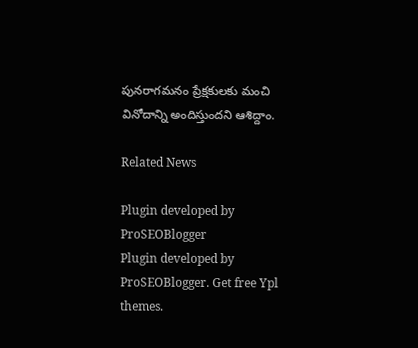పునరాగమనం ప్రేక్షకులకు మంచి వినోదాన్ని అందిస్తుందని ఆశిద్దాం.

Related News

Plugin developed by ProSEOBlogger
Plugin developed by ProSEOBlogger. Get free Ypl themes.